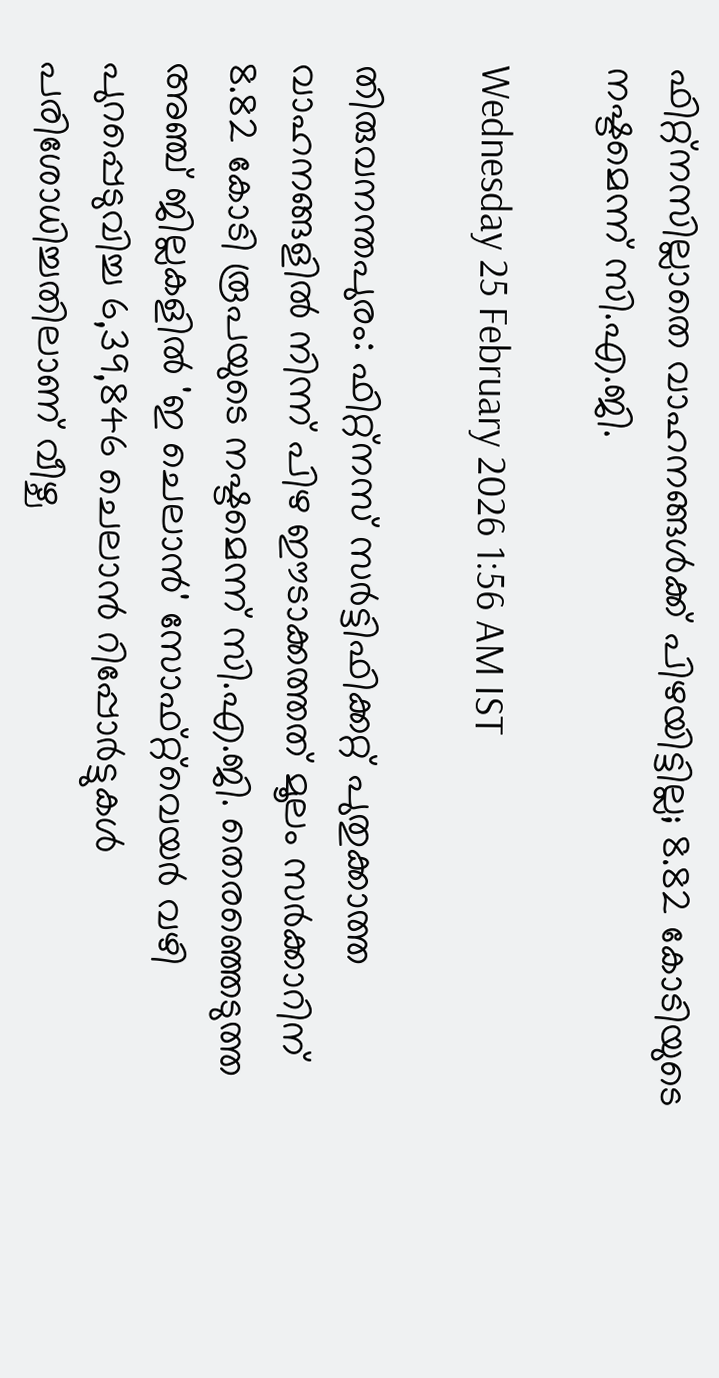ഫിറ്റ്നസില്ലാതെ വാഹനങ്ങൾക്ക് പിഴയിട്ടില്ല; 8.82 കോടിയുടെ നഷ്ടമെന്ന് സി.എ.ജി.

Wednesday 25 February 2026 1:56 AM IST

തിരുവനന്തപുരം: ഫിറ്റ്നസ് സർട്ടിഫിക്കറ്റ് പുതുക്കാത്ത വാഹനങ്ങളിൽ നിന്ന് പിഴ ഈടാക്കത്തത് മൂലം സർക്കാറിന് 8.82 കോടി രൂപയുടെ നഷ്ടമെന്ന് സി.എ.ജി. തെരഞ്ഞെടുത്ത അഞ്ച് ജില്ലകളിൽ 'ഇ ചെലാൻ' സോഫ്റ്റ്‌വെയർ വഴി പുറപ്പെടുവിച്ച 6,39,846 ചെലാൻ റിപ്പോർട്ടുകൾ പരിശോധിച്ചതിലാണ് വീഴ്ച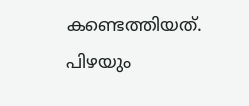കണ്ടെത്തിയത്. പിഴയും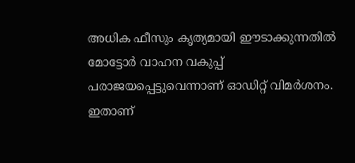അധിക ഫീസും കൃത്യമായി ഈടാക്കുന്നതിൽ മോട്ടോർ വാഹന വകുപ്പ് പരാജയപ്പെട്ടുവെന്നാണ് ഓഡിറ്റ് വിമർശനം. ഇതാണ്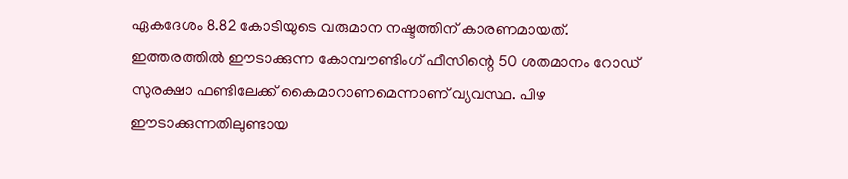ഏകദേശം 8.82 കോടിയുടെ വരുമാന നഷ്ടത്തിന് കാരണമായത്. ഇത്തരത്തിൽ ഈടാക്കുന്ന കോമ്പൗണ്ടിംഗ് ഫീസിന്റെ 50 ശതമാനം റോഡ് സുരക്ഷാ ഫണ്ടിലേക്ക് കൈമാറാണമെന്നാണ് വ്യവസ്ഥ. പിഴ ഈടാക്കുന്നതിലുണ്ടായ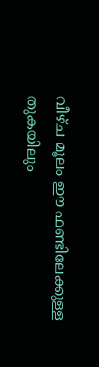വീഴ്ച മൂലം ഈ ഫണ്ടിലേക്കുള്ള തുകയിലും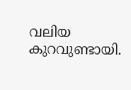വലിയ കുറവുണ്ടായി.